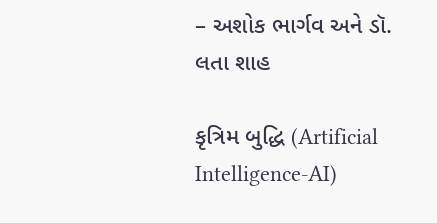– અશોક ભાર્ગવ અને ડૉ. લતા શાહ

કૃત્રિમ બુદ્ધિ (Artificial Intelligence-AI)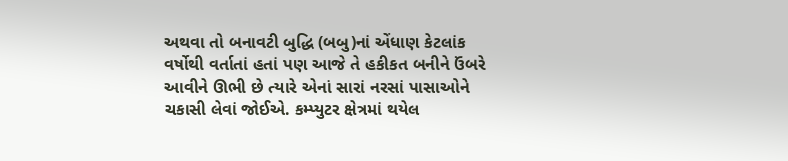અથવા તો બનાવટી બુદ્ધિ (બબુ)નાં એંધાણ કેટલાંક વર્ષોથી વર્તાતાં હતાં પણ આજે તે હકીકત બનીને ઉંબરે આવીને ઊભી છે ત્યારે એનાં સારાં નરસાં પાસાઓને ચકાસી લેવાં જોઈએ. કમ્પ્યુટર ક્ષેત્રમાં થયેલ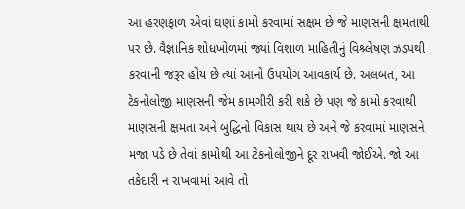આ હરણફાળ એવાં ઘણાં કામો કરવામાં સક્ષમ છે જે માણસની ક્ષમતાથી પર છે. વૈજ્ઞાનિક શોધખોળમાં જ્યાં વિશાળ માહિતીનું વિશ્ર્લેષણ ઝડપથી કરવાની જરૂર હોય છે ત્યાં આનો ઉપયોગ આવકાર્ય છે. અલબત, આ ટેકનોલોજી માણસની જેમ કામગીરી કરી શકે છે પણ જે કામો કરવાથી માણસની ક્ષમતા અને બુદ્ધિનો વિકાસ થાય છે અને જે કરવામાં માણસને મજા પડે છે તેવાં કામોથી આ ટેકનોલોજીને દૂર રાખવી જોઈએ. જો આ તકેદારી ન રાખવામાં આવે તો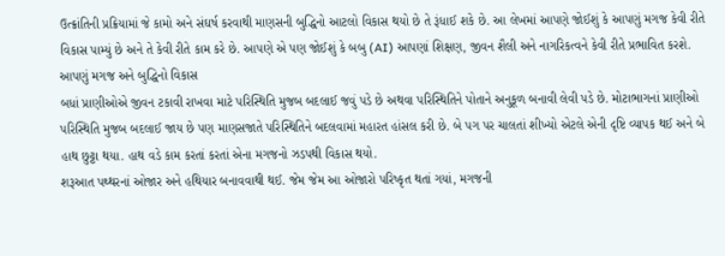ઉત્ક્રાંતિની પ્રક્રિયામાં જે કામો અને સંઘર્ષ કરવાથી માણસની બુદ્ધિનો આટલો વિકાસ થયો છે તે રૂંધાઈ શકે છે. આ લેખમાં આપણે જોઈશું કે આપણું મગજ કેવી રીતે વિકાસ પામ્યું છે અને તે કેવી રીતે કામ કરે છે. આપણે એ પણ જોઈશું કે બબુ (AI) આપણાં શિક્ષણ, જીવન શૈલી અને નાગરિકત્વને કેવી રીતે પ્રભાવિત કરશે.
આપણું મગજ અને બુદ્ધિનો વિકાસ
બધાં પ્રાણીઓએ જીવન ટકાવી રાખવા માટે પરિસ્થિતિ મુજબ બદલાઈ જવું પડે છે અથવા પરિસ્થિતિને પોતાને અનુકૂળ બનાવી લેવી પડે છે. મોટાભાગનાં પ્રાણીઓ પરિસ્થિતિ મુજબ બદલાઈ જાય છે પણ માણસજાતે પરિસ્થિતિને બદલવામાં મહારત હાંસલ કરી છે. બે પગ પર ચાલતાં શીખ્યો એટલે એની દૃષ્ટિ વ્યાપક થઈ અને બે હાથ છુટ્ટા થયા. હાથ વડે કામ કરતાં કરતાં એના મગજનો ઝડપથી વિકાસ થયો.
શરૂઆત પથ્થરનાં ઓજાર અને હથિયાર બનાવવાથી થઈ. જેમ જેમ આ ઓજારો પરિષ્કૃત થતાં ગયાં, મગજની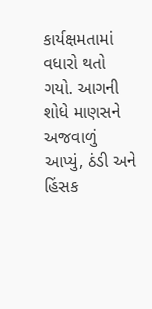કાર્યક્ષમતામાં વધારો થતો ગયો. આગની શોધે માણસને અજવાળું આપ્યું, ઠંડી અને હિંસક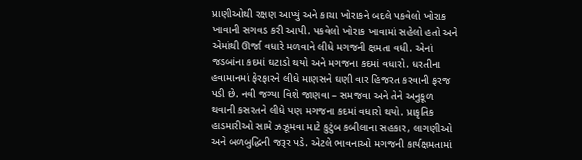પ્રાણીઓથી રક્ષણ આપ્યું અને કાચા ખોરાકને બદલે પકવેલો ખોરાક ખાવાની સગવડ કરી આપી. પકવેલો ખોરાક ખાવામાં સહેલો હતો અને એમાંથી ઊર્જા વધારે મળવાને લીધે મગજની ક્ષમતા વધી. એનાં જડબાંના કદમાં ઘટાડો થયો અને મગજના કદમાં વધારો. ધરતીના હવામાનમાં ફેરફારને લીધે માણસને ઘણી વાર હિજરત કરવાની ફરજ પડી છે. નવી જગ્યા વિશે જાણવા – સમજવા અને તેને અનુકૂળ થવાની કસરતને લીધે પણ મગજના કદમાં વધારો થયો. પ્રાકૃતિક હાડમારીઓ સામે ઝઝૂમવા માટે કુટુંબ કબીલાના સહકાર, લાગણીઓ અને બળબુદ્ધિની જરૂર પડે. એટલે ભાવનાઓ મગજની કાર્યક્ષમતામાં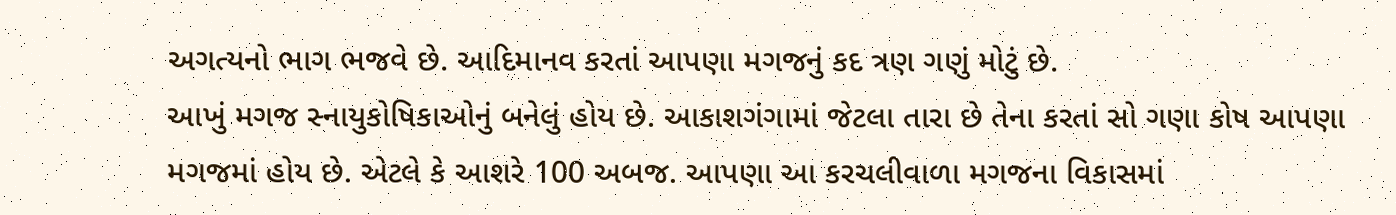અગત્યનો ભાગ ભજવે છે. આદિમાનવ કરતાં આપણા મગજનું કદ ત્રણ ગણું મોટું છે.
આખું મગજ સ્નાયુકોષિકાઓનું બનેલું હોય છે. આકાશગંગામાં જેટલા તારા છે તેના કરતાં સો ગણા કોષ આપણા મગજમાં હોય છે. એટલે કે આશરે 100 અબજ. આપણા આ કરચલીવાળા મગજના વિકાસમાં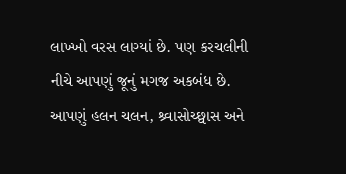લાખ્ખો વરસ લાગ્યાં છે. પણ કરચલીની નીચે આપણું જૂનું મગજ અકબંધ છે. આપણું હલન ચલન, શ્ર્વાસોચ્છ્વાસ અને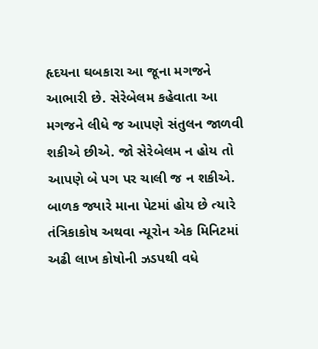હૃદયના ઘબકારા આ જૂના મગજને આભારી છે. સેરેબેલમ કહેવાતા આ મગજને લીધે જ આપણે સંતુલન જાળવી શકીએ છીએ. જો સેરેબેલમ ન હોય તો આપણે બે પગ પર ચાલી જ ન શકીએ. બાળક જ્યારે માના પેટમાં હોય છે ત્યારે તંત્રિકાકોષ અથવા ન્યૂરોન એક મિનિટમાં અઢી લાખ કોષોની ઝડપથી વધે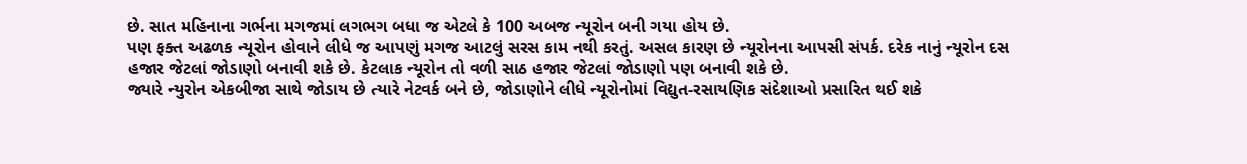છે. સાત મહિનાના ગર્ભના મગજમાં લગભગ બધા જ એટલે કે 100 અબજ ન્યૂરોન બની ગયા હોય છે.
પણ ફક્ત અઢળક ન્યૂરોન હોવાને લીધે જ આપણું મગજ આટલું સરસ કામ નથી કરતું. અસલ કારણ છે ન્યૂરોનના આપસી સંપર્ક. દરેક નાનું ન્યૂરોન દસ હજાર જેટલાં જોડાણો બનાવી શકે છે. કેટલાક ન્યૂરોન તો વળી સાઠ હજાર જેટલાં જોડાણો પણ બનાવી શકે છે.
જ્યારે ન્યુરોન એકબીજા સાથે જોડાય છે ત્યારે નેટવર્ક બને છે, જોડાણોને લીધે ન્યૂરોનોમાં વિદ્યુત-રસાયણિક સંદેશાઓ પ્રસારિત થઈ શકે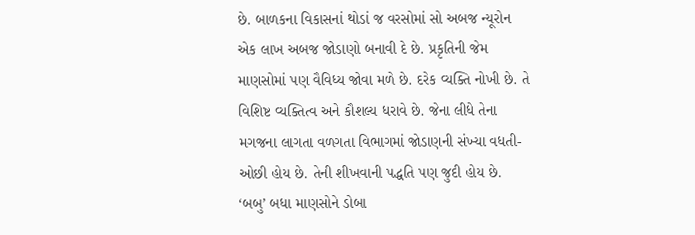છે. બાળકના વિકાસનાં થોડાં જ વરસોમાં સો અબજ ન્યૂરોન એક લાખ અબજ જોડાણો બનાવી દે છે. પ્રકૃતિની જેમ માણસોમાં પણ વૈવિધ્ય જોવા મળે છે. દરેક વ્યક્તિ નોખી છે. તે વિશિષ્ટ વ્યક્તિત્વ અને કૌશલ્ય ધરાવે છે. જેના લીધે તેના મગજના લાગતા વળગતા વિભાગમાં જોડાણની સંખ્યા વધતી-ઓછી હોય છે. તેની શીખવાની પદ્ધતિ પણ જુદી હોય છે. ‘બબુ’ બધા માણસોને ડોબા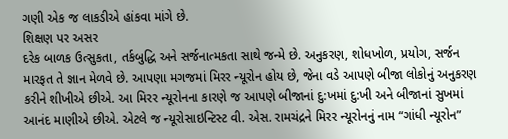ગણી એક જ લાકડીએ હાંકવા માંગે છે.
શિક્ષણ પર અસર
દરેક બાળક ઉત્સુકતા, તર્કબુદ્ધિ અને સર્જનાત્મકતા સાથે જન્મે છે. અનુકરણ, શોધખોળ, પ્રયોગ, સર્જન મારફત તે જ્ઞાન મેળવે છે. આપણા મગજમાં મિરર ન્યૂરોન હોય છે, જેના વડે આપણે બીજા લોકોનું અનુકરણ કરીને શીખીએ છીએ. આ મિરર ન્યૂરોનના કારણે જ આપણે બીજાનાં દુ:ખમાં દુ:ખી અને બીજાનાં સુખમાં આનંદ માણીએ છીએ. એટલે જ ન્યૂરોસાઇન્ટિસ્ટ વી. એસ. રામચંદ્રને મિરર ન્યૂરોનનું નામ “ગાંધી ન્યૂરોન”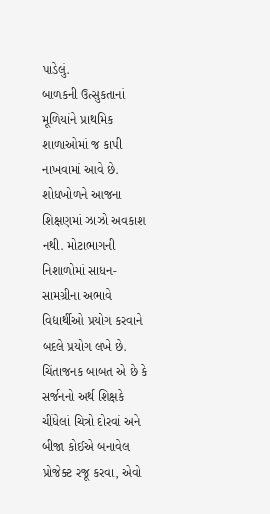પાડેલું.
બાળકની ઉત્સુકતાનાં મૂળિયાંને પ્રાથમિક શાળાઓમાં જ કાપી નાખવામાં આવે છે. શોધખોળને આજના શિક્ષણમાં ઝાઝો અવકાશ નથી. મોટાભાગની નિશાળોમાં સાધન-સામગ્રીના અભાવે વિદ્યાર્થીઓ પ્રયોગ કરવાને બદલે પ્રયોગ લખે છે. ચિંતાજનક બાબત એ છે કે સર્જનનો અર્થ શિક્ષકે ચીંધેલાં ચિત્રો દોરવાં અને બીજા કોઈએ બનાવેલ પ્રોજેક્ટ રજૂ કરવા, એવો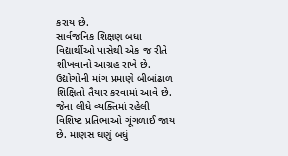કરાય છે.
સાર્વજનિક શિક્ષણ બધા વિદ્યાર્થીઓ પાસેથી એક જ રીતે શીખવાનો આગ્રહ રાખે છે. ઉદ્યોગોની માંગ પ્રમાણે બીબાંઢાળ શિક્ષિતો તૈયાર કરવામાં આવે છે. જેના લીધે વ્યક્તિમાં રહેલી વિશિષ્ટ પ્રતિભાઓ ગૂંગળાઈ જાય છે. માણસ ઘણું બધું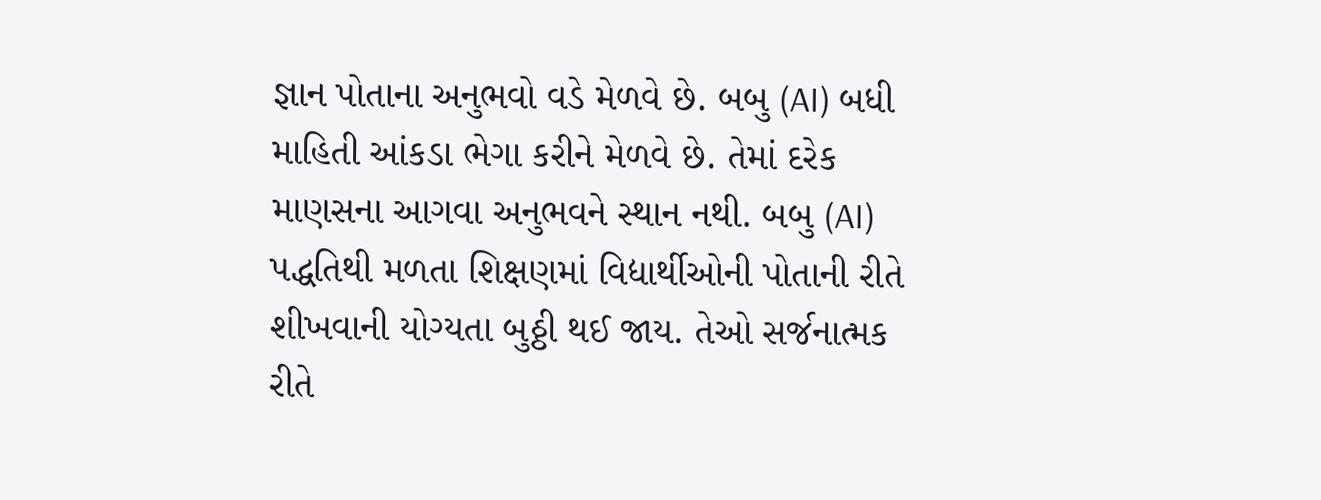જ્ઞાન પોતાના અનુભવો વડે મેળવે છે. બબુ (AI) બધી માહિતી આંકડા ભેગા કરીને મેળવે છે. તેમાં દરેક માણસના આગવા અનુભવને સ્થાન નથી. બબુ (AI) પદ્ધતિથી મળતા શિક્ષણમાં વિદ્યાર્થીઓની પોતાની રીતે શીખવાની યોગ્યતા બુઠ્ઠી થઈ જાય. તેઓ સર્જનાત્મક રીતે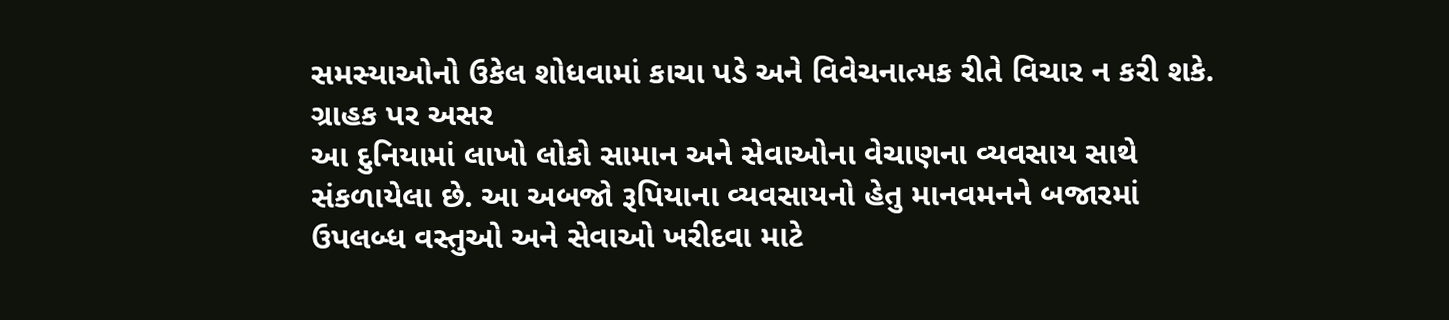સમસ્યાઓનો ઉકેલ શોધવામાં કાચા પડે અને વિવેચનાત્મક રીતે વિચાર ન કરી શકે.
ગ્રાહક પર અસર
આ દુનિયામાં લાખો લોકો સામાન અને સેવાઓના વેચાણના વ્યવસાય સાથે સંકળાયેલા છે. આ અબજો રૂપિયાના વ્યવસાયનો હેતુ માનવમનને બજારમાં ઉપલબ્ધ વસ્તુઓ અને સેવાઓ ખરીદવા માટે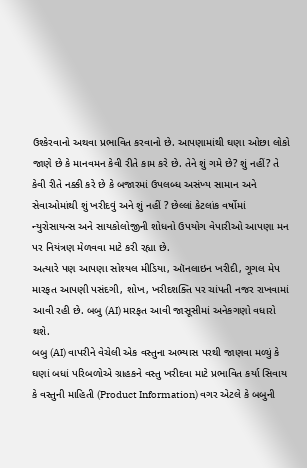ઉશ્કેરવાનો અથવા પ્રભાવિત કરવાનો છે. આપણામાંથી ઘણા ઓછા લોકો જાણે છે કે માનવમન કેવી રીતે કામ કરે છે. તેને શું ગમે છે? શું નહીં? તે કેવી રીતે નક્કી કરે છે કે બજારમાં ઉપલબ્ધ અસંખ્ય સામાન અને સેવાઓમાંથી શું ખરીદવું અને શું નહીં ? છેલ્લાં કેટલાંક વર્ષોમાં ન્યુરોસાયન્સ અને સાયકોલોજીની શોધનો ઉપયોગ વેપારીઓ આપણા મન પર નિયંત્રણ મેળવવા માટે કરી રહ્યા છે.
અત્યારે પણ આપણા સોશ્યલ મીડિયા, ઑનલાઇન ખરીદી, ગૂગલ મેપ મારફત આપણી પસંદગી, શોખ, ખરીદશક્તિ પર ચાંપતી નજર રાખવામાં આવી રહી છે. બબુ (AI) મારફત આવી જાસૂસીમાં અનેકગણો વધારો થશે.
બબુ (AI) વાપરીને વેચેલી એક વસ્તુના અભ્યાસ પરથી જાણવા મળ્યું કે ઘણાં બધાં પરિબળોએ ગ્રાહકને વસ્તુ ખરીદવા માટે પ્રભાવિત કર્યા સિવાય કે વસ્તુની માહિતી (Product Information) વગર એટલે કે બબુની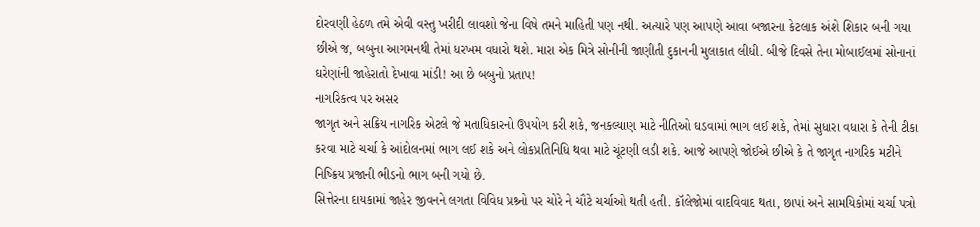દોરવણી હેઠળ તમે એવી વસ્તુ ખરીદી લાવશો જેના વિષે તમને માહિતી પણ નથી. અત્યારે પણ આપણે આવા બજારના કેટલાક અંશે શિકાર બની ગયા છીએ જ, બબુના આગમનથી તેમાં ધરખમ વધારો થશે. મારા એક મિત્રે સોનીની જાણીતી દુકાનની મુલાકાત લીધી. બીજે દિવસે તેના મોબાઈલમાં સોનાનાં ઘરેણાંની જાહેરાતો દેખાવા માંડી! આ છે બબુનો પ્રતાપ!
નાગરિકત્વ પર અસર
જાગૃત અને સક્રિય નાગરિક એટલે જે મતાધિકારનો ઉપયોગ કરી શકે, જનકલ્યાણ માટે નીતિઓ ઘડવામાં ભાગ લઈ શકે, તેમાં સુધારા વધારા કે તેની ટીકા કરવા માટે ચર્ચા કે આંદોલનમાં ભાગ લઈ શકે અને લોકપ્રતિનિધિ થવા માટે ચૂંટણી લડી શકે. આજે આપણે જોઈએ છીએ કે તે જાગૃત નાગરિક મટીને નિષ્ક્રિય પ્રજાની ભીડનો ભાગ બની ગયો છે.
સિત્તેરના દાયકામાં જાહેર જીવનને લગતા વિવિધ પ્રશ્ર્નો પર ચોરે ને ચૌટે ચર્ચાઓ થતી હતી. કૉલેજોમાં વાદવિવાદ થતા, છાપાં અને સામયિકોમાં ચર્ચા પત્રો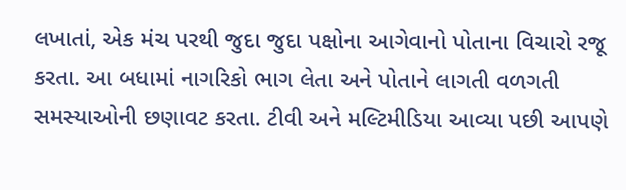લખાતાં, એક મંચ પરથી જુદા જુદા પક્ષોના આગેવાનો પોતાના વિચારો રજૂ કરતા. આ બધામાં નાગરિકો ભાગ લેતા અને પોતાને લાગતી વળગતી સમસ્યાઓની છણાવટ કરતા. ટીવી અને મલ્ટિમીડિયા આવ્યા પછી આપણે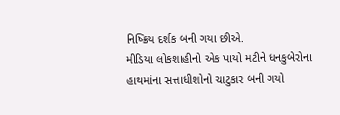નિષ્ક્રિય દર્શક બની ગયા છીએ.
મીડિયા લોકશાહીનો એક પાયો મટીને ધનકુબેરોના હાથમાંના સત્તાધીશોનો ચાટુકાર બની ગયો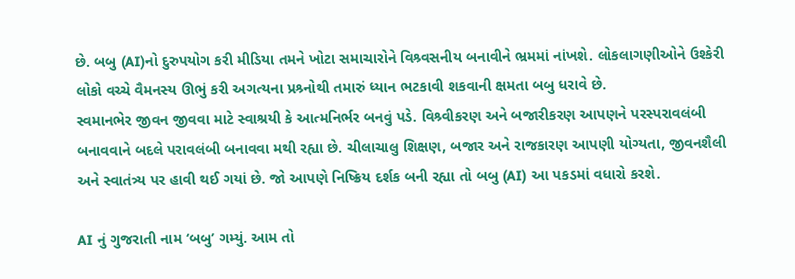છે. બબુ (AI)નો દુરુપયોગ કરી મીડિયા તમને ખોટા સમાચારોને વિશ્ર્વસનીય બનાવીને ભ્રમમાં નાંખશે. લોકલાગણીઓને ઉશ્કેરી લોકો વચ્ચે વૈમનસ્ય ઊભું કરી અગત્યના પ્રશ્ર્નોથી તમારું ધ્યાન ભટકાવી શકવાની ક્ષમતા બબુ ધરાવે છે.
સ્વમાનભેર જીવન જીવવા માટે સ્વાશ્રયી કે આત્મનિર્ભર બનવું પડે. વિશ્ર્વીકરણ અને બજારીકરણ આપણને પરસ્પરાવલંબી બનાવવાને બદલે પરાવલંબી બનાવવા મથી રહ્યા છે. ચીલાચાલુ શિક્ષણ, બજાર અને રાજકારણ આપણી યોગ્યતા, જીવનશૈલી અને સ્વાતંત્ર્ય પર હાવી થઈ ગયાં છે. જો આપણે નિષ્ક્રિય દર્શક બની રહ્યા તો બબુ (AI) આ પકડમાં વધારો કરશે.

AI નું ગુજરાતી નામ ‘બબુ’ ગમ્યું. આમ તો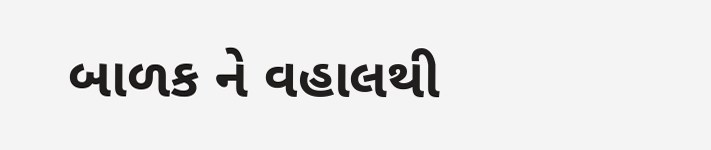બાળક ને વહાલથી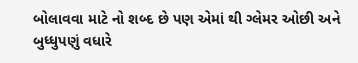બોલાવવા માટે નો શબ્દ છે પણ એમાં થી ગ્લેમર ઓછી અને બુધ્ધુપણું વધારે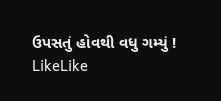ઉપસતું હોવથી વધુ ગમ્યું !
LikeLike